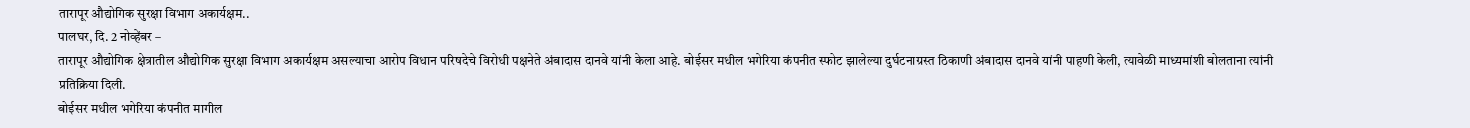तारापूर औद्योगिक सुरक्षा विभाग अकार्यक्षम..
पालघर, दि. 2 नोव्हेंबर –
तारापूर औद्योगिक क्षेत्रातील औद्योगिक सुरक्षा विभाग अकार्यक्षम असल्याचा आरोप विधान परिषदेचे विरोधी पक्षनेते अंबादास दानवे यांनी केला आहे. बोईसर मधील भगेरिया कंपनीत स्फोट झालेल्या दुर्घटनाग्रस्त ठिकाणी अंबादास दानवे यांनी पाहणी केली, त्यावेळी माध्यमांशी बोलताना त्यांनी प्रतिक्रिया दिली.
बोईसर मधील भगेरिया कंपनीत मागील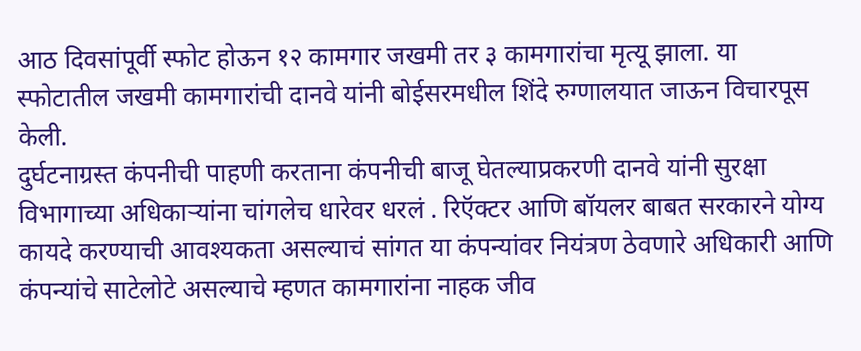आठ दिवसांपूर्वी स्फोट होऊन १२ कामगार जखमी तर ३ कामगारांचा मृत्यू झाला. या स्फोटातील जखमी कामगारांची दानवे यांनी बोईसरमधील शिंदे रुग्णालयात जाऊन विचारपूस केली.
दुर्घटनाग्रस्त कंपनीची पाहणी करताना कंपनीची बाजू घेतल्याप्रकरणी दानवे यांनी सुरक्षा विभागाच्या अधिकाऱ्यांना चांगलेच धारेवर धरलं . रिऍक्टर आणि बॉयलर बाबत सरकारने योग्य कायदे करण्याची आवश्यकता असल्याचं सांगत या कंपन्यांवर नियंत्रण ठेवणारे अधिकारी आणि कंपन्यांचे साटेलोटे असल्याचे म्हणत कामगारांना नाहक जीव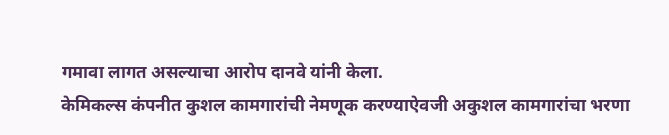गमावा लागत असल्याचा आरोप दानवे यांनी केला.
केमिकल्स कंपनीत कुशल कामगारांची नेमणूक करण्याऐवजी अकुशल कामगारांचा भरणा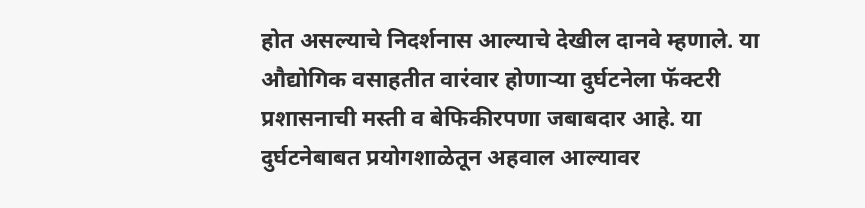होत असल्याचे निदर्शनास आल्याचे देखील दानवे म्हणाले. या औद्योगिक वसाहतीत वारंवार होणाऱ्या दुर्घटनेला फॅक्टरी प्रशासनाची मस्ती व बेफिकीरपणा जबाबदार आहे. या दुर्घटनेबाबत प्रयोगशाळेतून अहवाल आल्यावर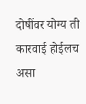दोषींवर योग्य ती कारवाई होईलच असा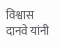विश्वास दानवे यांनी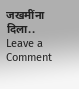जखमींना दिला..
Leave a Comment